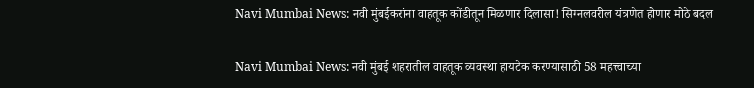Navi Mumbai News: नवी मुंबईकरांना वाहतूक कोंडीतून मिळणार दिलासा! सिग्नलवरील यंत्रणेत होणार मोठे बदल

Navi Mumbai News: नवी मुंबई शहरातील वाहतूक व्यवस्था हायटेक करण्यासाठी 58 महत्त्वाच्या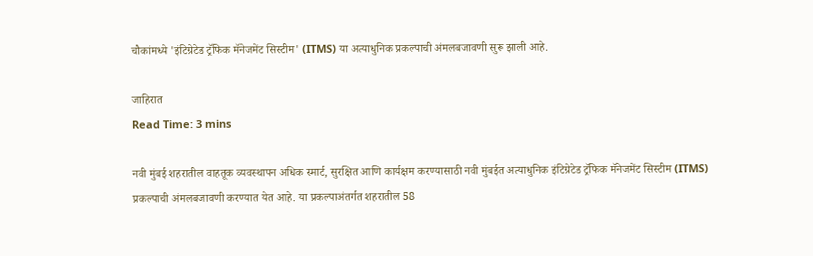चौकांमध्ये 'इंटिग्रेटेड ट्रॅफिक मॅनेजमेंट सिस्टीम' (ITMS) या अत्याधुनिक प्रकल्पाची अंमलबजावणी सुरू झाली आहे.

जाहिरात
Read Time: 3 mins

नवी मुंबई शहरातील वाहतूक व्यवस्थापन अधिक स्मार्ट, सुरक्षित आणि कार्यक्षम करण्यासाठी नवी मुंबईत अत्याधुनिक इंटिग्रेटेड ट्रॅफिक मॅनेजमेंट सिस्टीम (ITMS) प्रकल्पाची अंमलबजावणी करण्यात येत आहे. या प्रकल्पाअंतर्गत शहरातील 58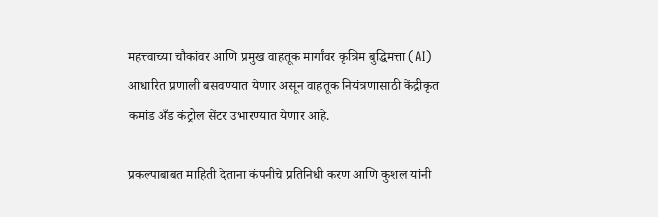महत्त्वाच्या चौकांवर आणि प्रमुख वाहतूक मार्गांवर कृत्रिम बुद्धिमत्ता (AI) आधारित प्रणाली बसवण्यात येणार असून वाहतूक नियंत्रणासाठी केंद्रीकृत कमांड अँड कंट्रोल सेंटर उभारण्यात येणार आहे.

प्रकल्पाबाबत माहिती देताना कंपनीचे प्रतिनिधी करण आणि कुशल यांनी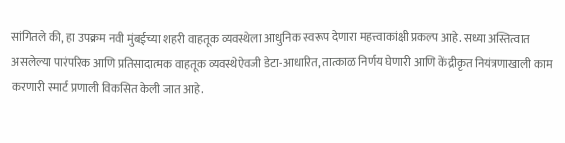सांगितले की, हा उपक्रम नवी मुंबईच्या शहरी वाहतूक व्यवस्थेला आधुनिक स्वरूप देणारा महत्त्वाकांक्षी प्रकल्प आहे. सध्या अस्तित्वात असलेल्या पारंपरिक आणि प्रतिसादात्मक वाहतूक व्यवस्थेऐवजी डेटा-आधारित, तात्काळ निर्णय घेणारी आणि केंद्रीकृत नियंत्रणाखाली काम करणारी स्मार्ट प्रणाली विकसित केली जात आहे.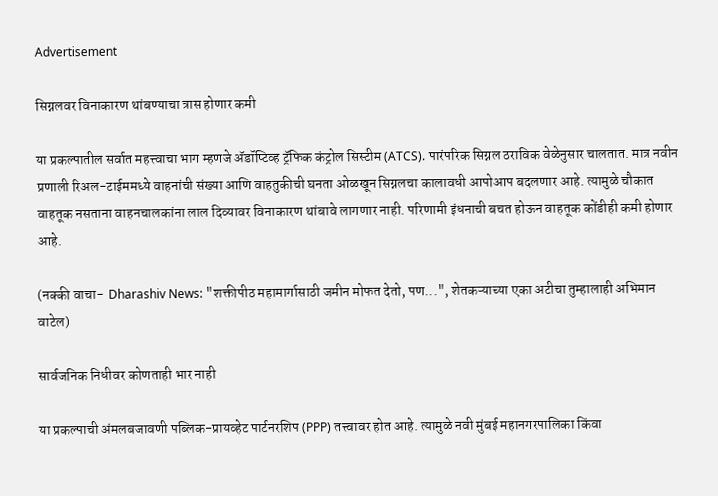Advertisement

सिग्नलवर विनाकारण थांबण्याचा त्रास होणार कमी

या प्रकल्पातील सर्वात महत्त्वाचा भाग म्हणजे ॲडॉप्टिव्ह ट्रॅफिक कंट्रोल सिस्टीम (ATCS). पारंपरिक सिग्नल ठराविक वेळेनुसार चालतात. मात्र नवीन प्रणाली रिअल-टाईममध्ये वाहनांची संख्या आणि वाहतुकीची घनता ओळखून सिग्नलचा कालावधी आपोआप बदलणार आहे. त्यामुळे चौकात वाहतूक नसताना वाहनचालकांना लाल दिव्यावर विनाकारण थांबावे लागणार नाही. परिणामी इंधनाची बचत होऊन वाहतूक कोंडीही कमी होणार आहे.

(नक्की वाचा-  Dharashiv News: "शक्तीपीठ महामार्गासाठी जमीन मोफत देतो, पण...", शेतकऱ्याच्या एका अटीचा तुम्हालाही अभिमान वाटेल)

सार्वजनिक निधीवर कोणताही भार नाही

या प्रकल्पाची अंमलबजावणी पब्लिक-प्रायव्हेट पार्टनरशिप (PPP) तत्त्वावर होत आहे. त्यामुळे नवी मुंबई महानगरपालिका किंवा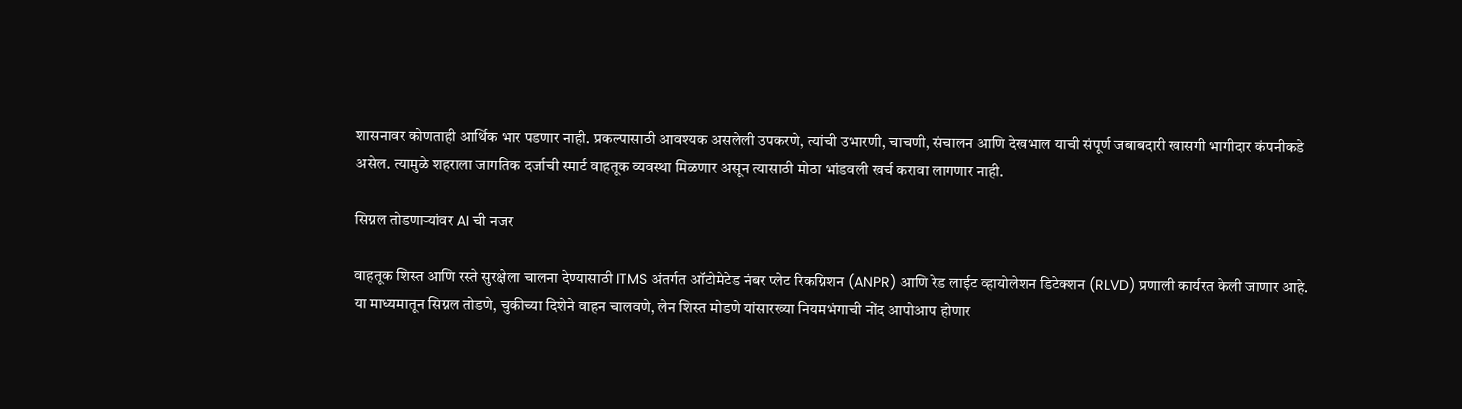शासनावर कोणताही आर्थिक भार पडणार नाही. प्रकल्पासाठी आवश्यक असलेली उपकरणे, त्यांची उभारणी, चाचणी, संचालन आणि देखभाल याची संपूर्ण जबाबदारी खासगी भागीदार कंपनीकडे असेल. त्यामुळे शहराला जागतिक दर्जाची स्मार्ट वाहतूक व्यवस्था मिळणार असून त्यासाठी मोठा भांडवली खर्च करावा लागणार नाही.

सिग्नल तोडणाऱ्यांवर AI ची नजर

वाहतूक शिस्त आणि रस्ते सुरक्षेला चालना देण्यासाठी ITMS अंतर्गत ऑटोमेटेड नंबर प्लेट रिकग्निशन (ANPR) आणि रेड लाईट व्हायोलेशन डिटेक्शन (RLVD) प्रणाली कार्यरत केली जाणार आहे. या माध्यमातून सिग्नल तोडणे, चुकीच्या दिशेने वाहन चालवणे, लेन शिस्त मोडणे यांसारख्या नियमभंगाची नोंद आपोआप होणार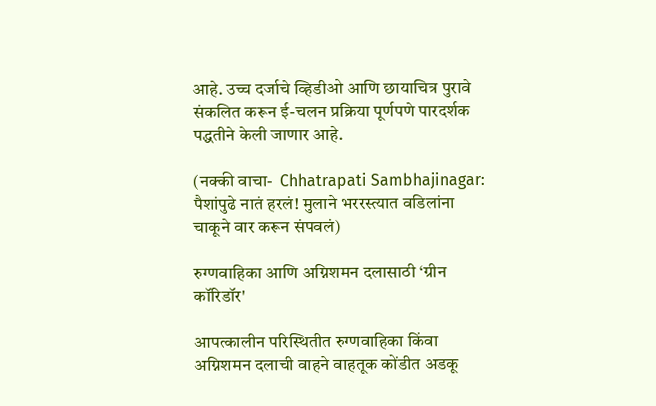आहे. उच्च दर्जाचे व्हिडीओ आणि छायाचित्र पुरावे संकलित करून ई-चलन प्रक्रिया पूर्णपणे पारदर्शक पद्धतीने केली जाणार आहे.

(नक्की वाचा-  Chhatrapati Sambhajinagar: पैशांपुढे नातं हरलं! मुलाने भररस्त्यात वडिलांना चाकूने वार करून संपवलं)

रुग्णवाहिका आणि अग्निशमन दलासाठी ‘ग्रीन कॉरिडॉर'

आपत्कालीन परिस्थितीत रुग्णवाहिका किंवा अग्निशमन दलाची वाहने वाहतूक कोंडीत अडकू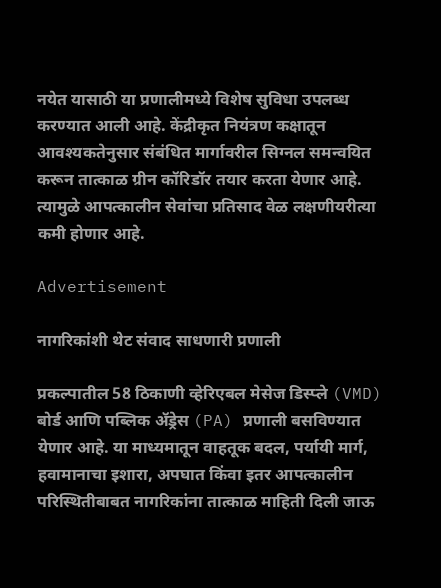नयेत यासाठी या प्रणालीमध्ये विशेष सुविधा उपलब्ध करण्यात आली आहे. केंद्रीकृत नियंत्रण कक्षातून आवश्यकतेनुसार संबंधित मार्गावरील सिग्नल समन्वयित करून तात्काळ ग्रीन कॉरिडॉर तयार करता येणार आहे. त्यामुळे आपत्कालीन सेवांचा प्रतिसाद वेळ लक्षणीयरीत्या कमी होणार आहे.

Advertisement

नागरिकांशी थेट संवाद साधणारी प्रणाली

प्रकल्पातील 58 ठिकाणी व्हेरिएबल मेसेज डिस्प्ले (VMD) बोर्ड आणि पब्लिक ॲड्रेस (PA) प्रणाली बसविण्यात येणार आहे. या माध्यमातून वाहतूक बदल, पर्यायी मार्ग, हवामानाचा इशारा, अपघात किंवा इतर आपत्कालीन परिस्थितीबाबत नागरिकांना तात्काळ माहिती दिली जाऊ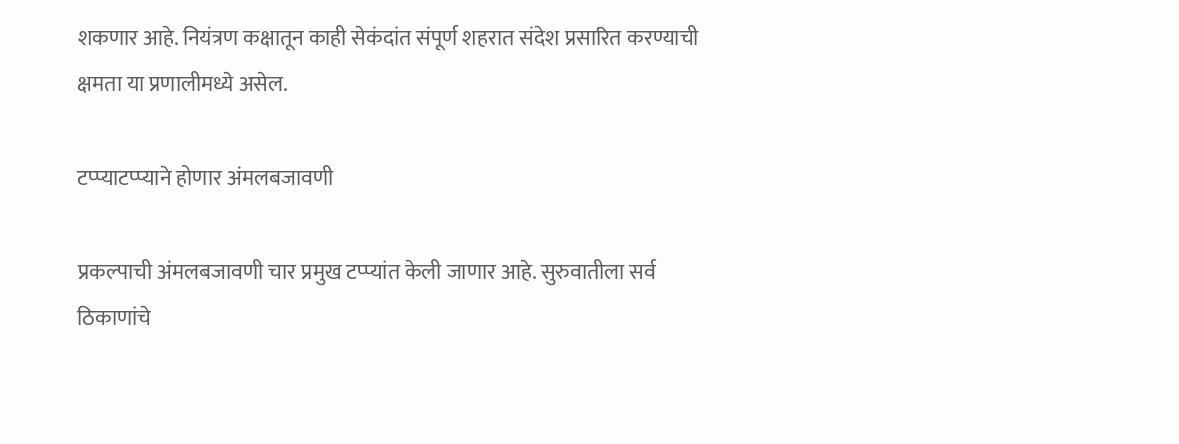शकणार आहे. नियंत्रण कक्षातून काही सेकंदांत संपूर्ण शहरात संदेश प्रसारित करण्याची क्षमता या प्रणालीमध्ये असेल.

टप्प्याटप्प्याने होणार अंमलबजावणी

प्रकल्पाची अंमलबजावणी चार प्रमुख टप्प्यांत केली जाणार आहे. सुरुवातीला सर्व ठिकाणांचे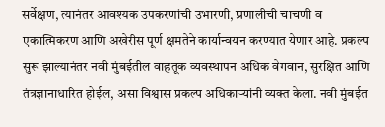सर्वेक्षण, त्यानंतर आवश्यक उपकरणांची उभारणी, प्रणालीची चाचणी व एकात्मिकरण आणि अखेरीस पूर्ण क्षमतेने कार्यान्वयन करण्यात येणार आहे. प्रकल्प सुरू झाल्यानंतर नवी मुंबईतील वाहतूक व्यवस्थापन अधिक वेगवान, सुरक्षित आणि तंत्रज्ञानाधारित होईल, असा विश्वास प्रकल्प अधिकाऱ्यांनी व्यक्त केला. नवी मुंबईत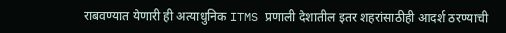राबवण्यात येणारी ही अत्याधुनिक ITMS प्रणाली देशातील इतर शहरांसाठीही आदर्श ठरण्याची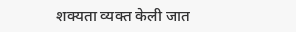शक्यता व्यक्त केली जात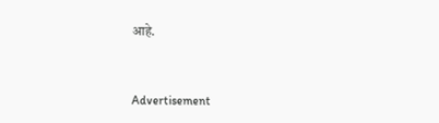आहे.


Advertisement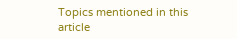Topics mentioned in this article